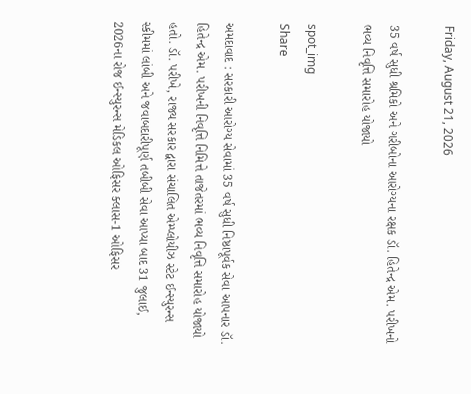Friday, August 21, 2026

35 વર્ષ સુધી શ્રમિકો અને ગરીબોના આરોગ્યના રક્ષક ડૉ. હિતેન્દ્ર એમ. પરીખનો ભવ્ય નિવૃત્તિ સમારોહ યોજાયો

spot_img
Share

અમદાવાદ : સરકારી આરોગ્ય સેવામાં 35 વર્ષ સુધી નિષ્ઠાપૂર્વક સેવા આપનાર ડૉ. હિતેન્દ્ર એમ. પરીખની નિવૃત્તિ નિમિત્તે તાજેતરમાં ભવ્ય નિવૃત્તિ સમારોહ યોજાયો હતો. ડૉ. પરીખે, રાજ્ય સરકાર દ્વારા સંચાલિત એમ્પ્લોયીઝ સ્ટેટ ઈન્સ્યુરન્સ સ્કીમમાં લાંબી અને જવાબદારીપૂર્ણ તબીબી સેવા આપ્યા બાદ 31 જુલાઈ, 2026ના રોજ ઈન્સ્યુરન્સ મેડિકલ ઓફિસર ક્લાસ-1 ઓફિસર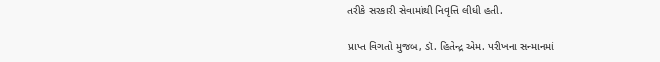તરીકે સરકારી સેવામાંથી નિવૃત્તિ લીધી હતી.

પ્રાપ્ત વિગતો મુજબ, ડૉ. હિતેન્દ્ર એમ. પરીખના સન્માનમાં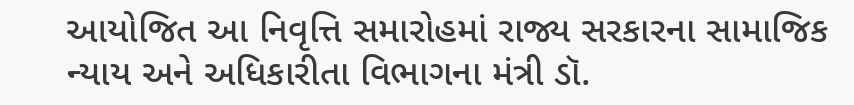આયોજિત આ નિવૃત્તિ સમારોહમાં રાજ્ય સરકારના સામાજિક ન્યાય અને અધિકારીતા વિભાગના મંત્રી ડૉ.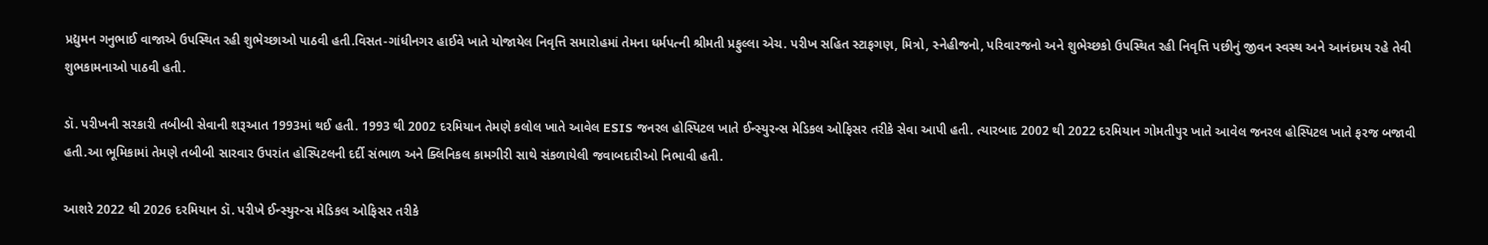પ્રદ્યુમન ગનુભાઈ વાજાએ ઉપસ્થિત રહી શુભેચ્છાઓ પાઠવી હતી.વિસત-ગાંધીનગર હાઈવે ખાતે યોજાયેલ નિવૃત્તિ સમારોહમાં તેમના ધર્મપત્ની શ્રીમતી પ્રફુલ્લા એચ. પરીખ સહિત સ્ટાફગણ, મિત્રો, સ્નેહીજનો, પરિવારજનો અને શુભેચ્છકો ઉપસ્થિત રહી નિવૃત્તિ પછીનું જીવન સ્વસ્થ અને આનંદમય રહે તેવી શુભકામનાઓ પાઠવી હતી.

ડૉ. પરીખની સરકારી તબીબી સેવાની શરૂઆત 1993માં થઈ હતી. 1993 થી 2002 દરમિયાન તેમણે કલોલ ખાતે આવેલ ESIS જનરલ હોસ્પિટલ ખાતે ઈન્સ્યુરન્સ મેડિકલ ઓફિસર તરીકે સેવા આપી હતી. ત્યારબાદ 2002 થી 2022 દરમિયાન ગોમતીપુર ખાતે આવેલ જનરલ હોસ્પિટલ ખાતે ફરજ બજાવી હતી.આ ભૂમિકામાં તેમણે તબીબી સારવાર ઉપરાંત હોસ્પિટલની દર્દી સંભાળ અને ક્લિનિકલ કામગીરી સાથે સંકળાયેલી જવાબદારીઓ નિભાવી હતી.

આશરે 2022 થી 2026 દરમિયાન ડૉ. પરીખે ઈન્સ્યુરન્સ મેડિકલ ઓફિસર તરીકે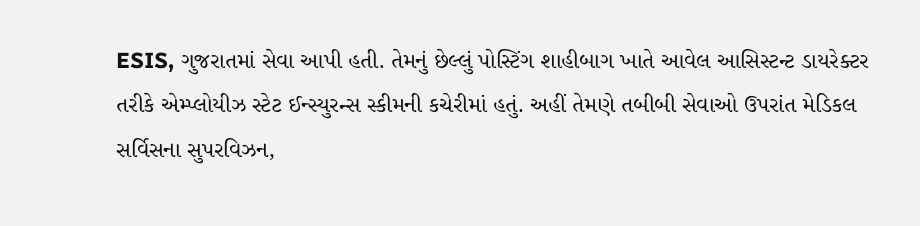ESIS, ગુજરાતમાં સેવા આપી હતી. તેમનું છેલ્લું પોસ્ટિંગ શાહીબાગ ખાતે આવેલ આસિસ્ટન્ટ ડાયરેક્ટર તરીકે એમ્પ્લોયીઝ સ્ટેટ ઈન્સ્યુરન્સ સ્કીમની કચેરીમાં હતું. અહીં તેમણે તબીબી સેવાઓ ઉપરાંત મેડિકલ સર્વિસના સુપરવિઝન,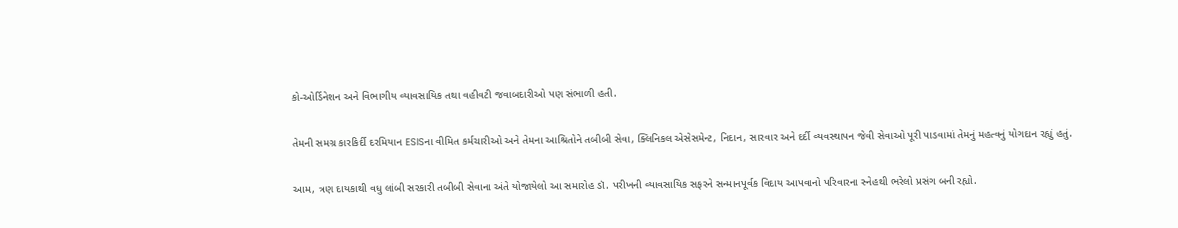કો-ઓર્ડિનેશન અને વિભાગીય વ્યાવસાયિક તથા વહીવટી જવાબદારીઓ પણ સંભાળી હતી.

તેમની સમગ્ર કારકિર્દી દરમિયાન ESISના વીમિત કર્મચારીઓ અને તેમના આશ્રિતોને તબીબી સેવા, ક્લિનિકલ એસેસમેન્ટ, નિદાન, સારવાર અને દર્દી વ્યવસ્થાપન જેવી સેવાઓ પૂરી પાડવામાં તેમનું મહત્વનું યોગદાન રહ્યું હતું.

આમ, ત્રણ દાયકાથી વધુ લાંબી સરકારી તબીબી સેવાના અંતે યોજાયેલો આ સમારોહ ડૉ. પરીખની વ્યાવસાયિક સફરને સન્માનપૂર્વક વિદાય આપવાનો પરિવારના સ્નેહથી ભરેલો પ્રસંગ બની રહ્યો.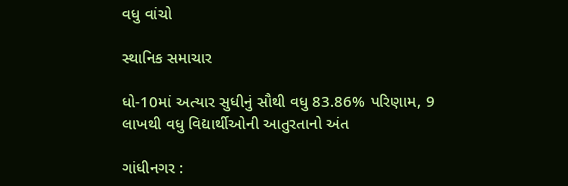વધુ વાંચો

સ્થાનિક સમાચાર

ધો-10માં અત્યાર સુધીનું સૌથી વધુ 83.86% પરિણામ, 9 લાખથી વધુ વિદ્યાર્થીઓની આતુરતાનો અંત

ગાંધીનગર :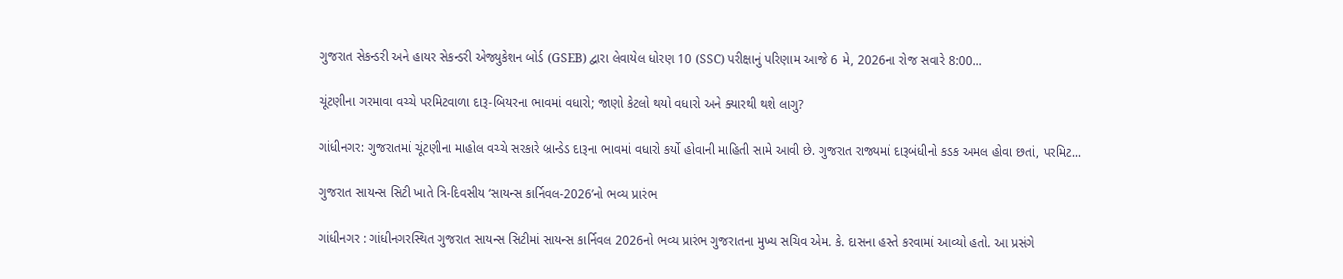ગુજરાત સેકન્ડરી અને હાયર સેકન્ડરી એજ્યુકેશન બોર્ડ (GSEB) દ્વારા લેવાયેલ ધોરણ 10 (SSC) પરીક્ષાનું પરિણામ આજે 6 મે, 2026ના રોજ સવારે 8:00...

ચૂંટણીના ગરમાવા વચ્ચે પરમિટવાળા દારૂ-બિયરના ભાવમાં વધારો; જાણો કેટલો થયો વધારો અને ક્યારથી થશે લાગુ?

ગાંધીનગર: ગુજરાતમાં ચૂંટણીના માહોલ વચ્ચે સરકારે બ્રાન્ડેડ દારૂના ભાવમાં વધારો કર્યો હોવાની માહિતી સામે આવી છે. ગુજરાત રાજ્યમાં દારૂબંધીનો કડક અમલ હોવા છતાં, પરમિટ...

ગુજરાત સાયન્સ સિટી ખાતે ત્રિ-દિવસીય ‘સાયન્સ કાર્નિવલ-2026’નો ભવ્ય પ્રારંભ

ગાંધીનગર : ગાંધીનગરસ્થિત ગુજરાત સાયન્સ સિટીમાં સાયન્સ કાર્નિવલ 2026નો ભવ્ય પ્રારંભ ગુજરાતના મુખ્ય સચિવ એમ. કે. દાસના હસ્તે કરવામાં આવ્યો હતો. આ પ્રસંગે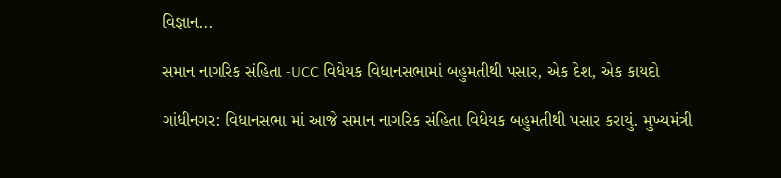વિજ્ઞાન...

સમાન નાગરિક સંહિતા -UCC વિધેયક વિધાનસભામાં બહુમતીથી પસાર, એક દેશ, એક કાયદો

ગાંધીનગર: વિધાનસભા માં આજે સમાન નાગરિક સંહિતા વિધેયક બહુમતીથી પસાર કરાયું. મુખ્યમંત્રી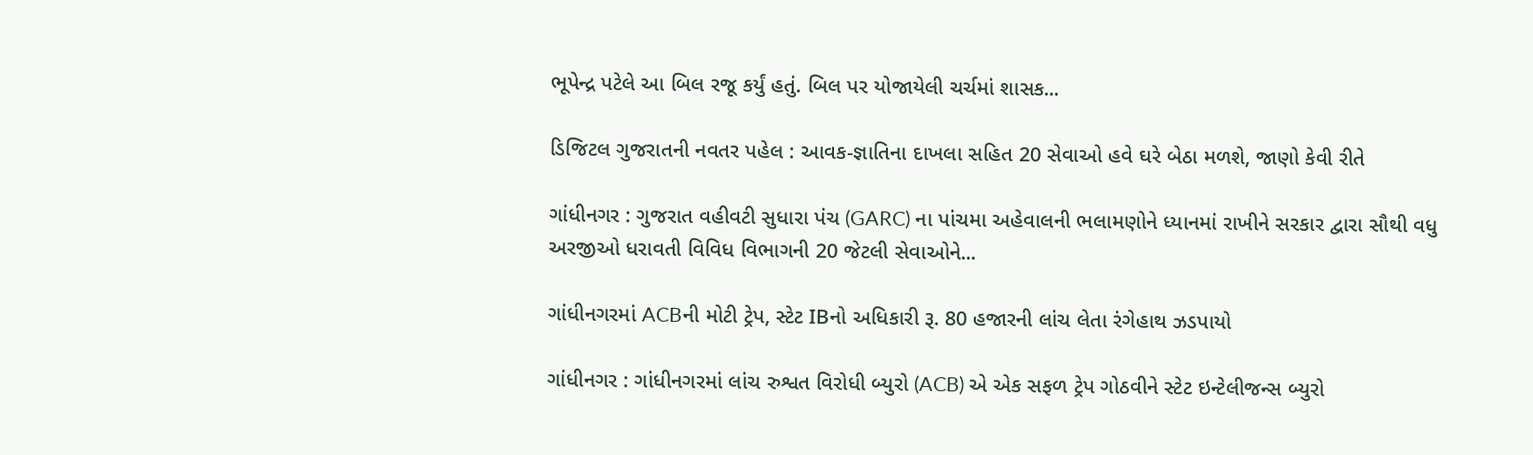ભૂપેન્દ્ર પટેલે આ બિલ રજૂ કર્યું હતું. બિલ પર યોજાયેલી ચર્ચમાં શાસક...

ડિજિટલ ગુજરાતની નવતર પહેલ : આવક-જ્ઞાતિના દાખલા સહિત 20 સેવાઓ હવે ઘરે બેઠા મળશે, જાણો કેવી રીતે

ગાંધીનગર : ગુજરાત વહીવટી સુધારા પંચ (GARC) ના પાંચમા અહેવાલની ભલામણોને ધ્યાનમાં રાખીને સરકાર દ્વારા સૌથી વધુ અરજીઓ ધરાવતી વિવિધ વિભાગની 20 જેટલી સેવાઓને...

ગાંધીનગરમાં ACBની મોટી ટ્રેપ, સ્ટેટ IBનો અધિકારી રૂ. 80 હજારની લાંચ લેતા રંગેહાથ ઝડપાયો

ગાંધીનગર : ગાંધીનગરમાં લાંચ રુશ્વત વિરોધી બ્યુરો (ACB) એ એક સફળ ટ્રેપ ગોઠવીને સ્ટેટ ઇન્ટેલીજન્સ બ્યુરો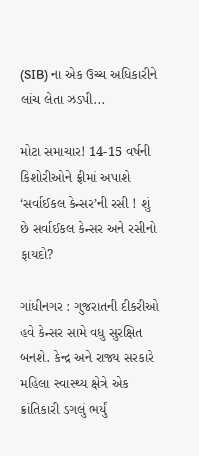(SIB) ના એક ઉચ્ચ અધિકારીને લાંચ લેતા ઝડપી...

મોટા સમાચાર! 14-15 વર્ષની કિશોરીઓને ફ્રીમાં અપાશે ‘સર્વાઈકલ કેન્સર’ની રસી ! શું છે સર્વાઈકલ કેન્સર અને રસીનો ફાયદો?

ગાંધીનગર : ગુજરાતની દીકરીઓ હવે કેન્સર સામે વધુ સુરક્ષિત બનશે. કેન્દ્ર અને રાજ્ય સરકારે મહિલા સ્વાસ્થ્ય ક્ષેત્રે એક ક્રાંતિકારી ડગલું ભર્યું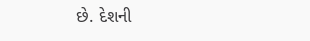છે. દેશની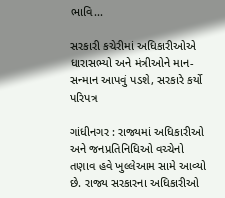ભાવિ...

સરકારી કચેરીમાં અધિકારીઓએ ધારાસભ્યો અને મંત્રીઓને માન-સન્માન આપવું પડશે, સરકારે કર્યો પરિપત્ર

ગાંધીનગર : રાજ્યમાં અધિકારીઓ અને જનપ્રતિનિધિઓ વચ્ચેનો તણાવ હવે ખુલ્લેઆમ સામે આવ્યો છે. રાજ્ય સરકારના અધિકારીઓ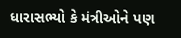ધારાસભ્યો કે મંત્રીઓને પણ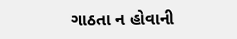ગાઠતા ન હોવાની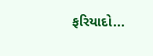ફરિયાદો...